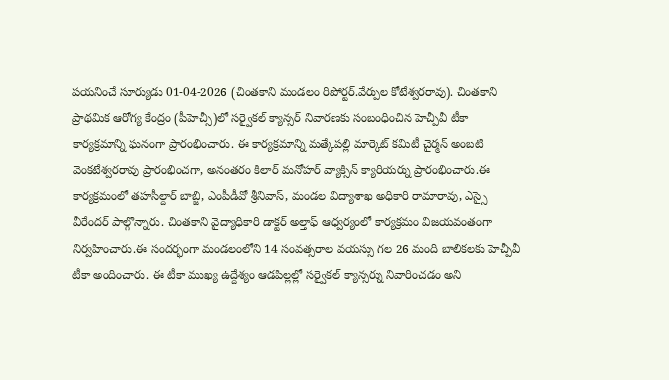పయనించే సూర్యుడు 01-04-2026 (చింతకాని మండలం రిపోర్టర్.వేర్పుల కోటేశ్వరరావు). చింతకాని ప్రాథమిక ఆరోగ్య కేంద్రం (పీహెచ్సీ)లో సర్వైకల్ క్యాన్సర్ నివారణకు సంబంధించిన హెచ్పీవీ టీకా కార్యక్రమాన్ని ఘనంగా ప్రారంభించారు. ఈ కార్యక్రమాన్ని మత్కేపల్లి మార్కెట్ కమిటీ చైర్మన్ అంబటి వెంకటేశ్వరరావు ప్రారంభించగా, అనంతరం కిలార్ మనోహర్ వ్యాక్సిన్ క్యారియర్ను ప్రారంభించారు.ఈ కార్యక్రమంలో తహసీల్దార్ బాబ్జి, ఎంపీడీవో శ్రీనివాస్, మండల విద్యాశాఖ అధికారి రామారావు, ఎస్సై వీరేందర్ పాల్గొన్నారు. చింతకాని వైద్యాధికారి డాక్టర్ అల్తాఫ్ ఆధ్వర్యంలో కార్యక్రమం విజయవంతంగా నిర్వహించారు.ఈ సందర్భంగా మండలంలోని 14 సంవత్సరాల వయస్సు గల 26 మంది బాలికలకు హెచ్పీవీ టీకా అందించారు. ఈ టీకా ముఖ్య ఉద్దేశ్యం ఆడపిల్లల్లో సర్వైకల్ క్యాన్సర్ను నివారించడం అని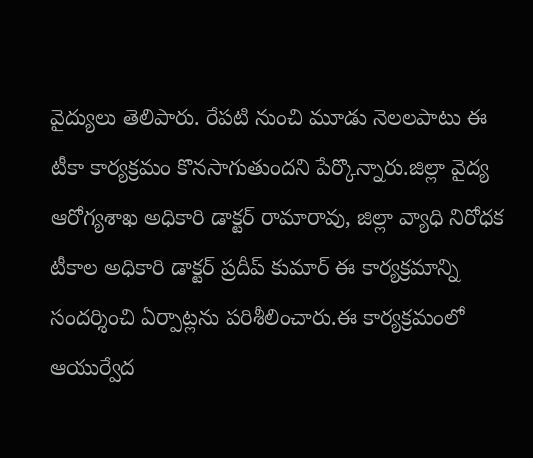వైద్యులు తెలిపారు. రేపటి నుంచి మూడు నెలలపాటు ఈ టీకా కార్యక్రమం కొనసాగుతుందని పేర్కొన్నారు.జిల్లా వైద్య ఆరోగ్యశాఖ అధికారి డాక్టర్ రామారావు, జిల్లా వ్యాధి నిరోధక టీకాల అధికారి డాక్టర్ ప్రదీప్ కుమార్ ఈ కార్యక్రమాన్ని సందర్శించి ఏర్పాట్లను పరిశీలించారు.ఈ కార్యక్రమంలో ఆయుర్వేద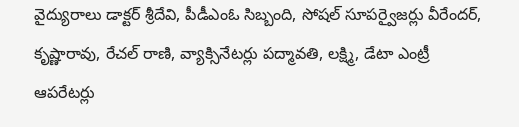వైద్యురాలు డాక్టర్ శ్రీదేవి, పీడీఎంఓ సిబ్బంది, సోషల్ సూపర్వైజర్లు వీరేందర్, కృష్ణారావు, రేచల్ రాణి, వ్యాక్సినేటర్లు పద్మావతి, లక్ష్మి, డేటా ఎంట్రీ ఆపరేటర్లు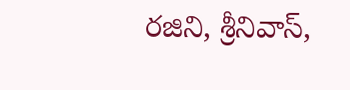రజిని, శ్రీనివాస్,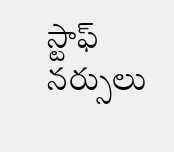స్టాఫ్ నర్సులు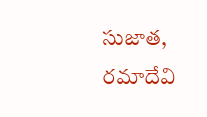సుజాత, రమాదేవి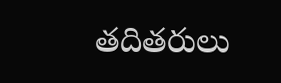తదితరులు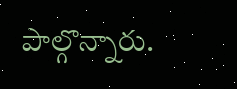పాల్గొన్నారు.